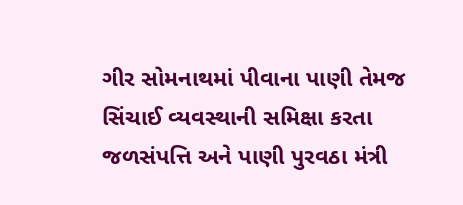ગીર સોમનાથમાં પીવાના પાણી તેમજ સિંચાઈ વ્યવસ્થાની સમિક્ષા કરતા જળસંપત્તિ અને પાણી પુરવઠા મંત્રી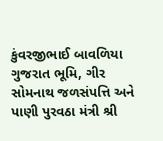કુંવરજીભાઈ બાવળિયા
ગુજરાત ભૂમિ, ગીર સોમનાથ જળસંપત્તિ અને પાણી પુરવઠા મંત્રી શ્રી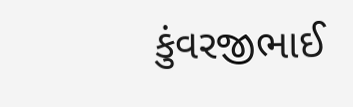કુંવરજીભાઈ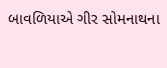બાવળિયાએ ગીર સોમનાથના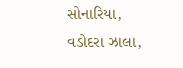સોનારિયા, વડોદરા ઝાલા,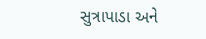સુત્રાપાડા અને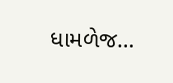ધામળેજ…